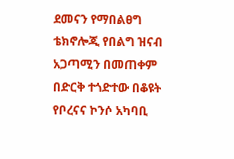ደመናን የማበልፀግ ቴክኖሎጂ የበልግ ዝናብ አጋጣሚን በመጠቀም በድርቅ ተጎድተው በቆዩት የቦረናና ኮንሶ አካባቢ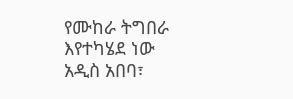የሙከራ ትግበራ እየተካሄደ ነው
አዲስ አበባ፣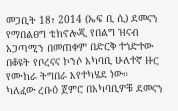መጋቢት 18፣ 2014 (ኤፍ ቢ ሲ) ደመናን የማበልፀግ ቴክኖሎጂ የበልግ ዝናብ አጋጣሚን በመጠቀም በድርቅ ተጎድተው በቆዩት የቦረናና ኮንሶ አካባቢ ሁለተኛ ዙር የሙከራ ትግበራ እየተካሄደ ነው።
ካለፈው ረቡዕ ጀምሮ በአካባቢዎቹ ደመናን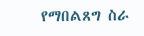የማበልጸግ ስራ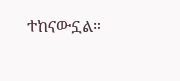ተከናውኗል።